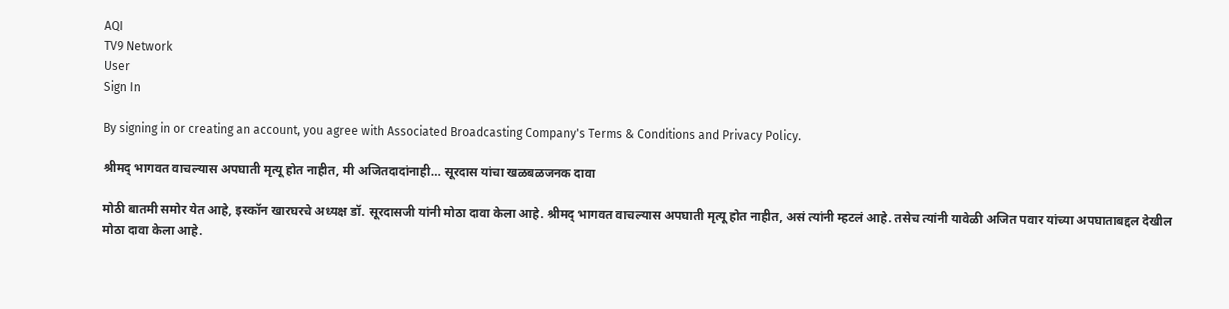AQI
TV9 Network
User
Sign In

By signing in or creating an account, you agree with Associated Broadcasting Company's Terms & Conditions and Privacy Policy.

श्रीमद् भागवत वाचल्यास अपघाती मृत्यू होत नाहीत, मी अजितदादांनाही… सूरदास यांचा खळबळजनक दावा

मोठी बातमी समोर येत आहे, इस्कॉन खारघरचे अध्यक्ष डॉ. सूरदासजी यांनी मोठा दावा केला आहे. श्रीमद् भागवत वाचल्यास अपघाती मृत्यू होत नाहीत, असं त्यांनी म्हटलं आहे. तसेच त्यांनी यावेळी अजित पवार यांच्या अपघाताबद्दल देखील मोठा दावा केला आहे.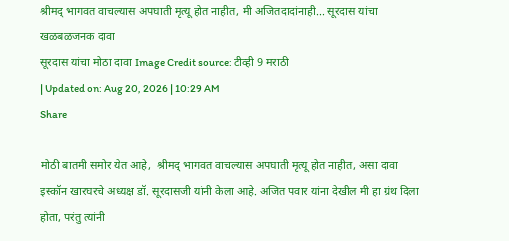श्रीमद् भागवत वाचल्यास अपघाती मृत्यू होत नाहीत, मी अजितदादांनाही... सूरदास यांचा खळबळजनक दावा
सूरदास यांचा मोठा दावा Image Credit source: टीव्ही 9 मराठी
| Updated on: Aug 20, 2026 | 10:29 AM
Share

मोठी बातमी समोर येत आहे,  श्रीमद् भागवत वाचल्यास अपघाती मृत्यू होत नाहीत, असा दावा इस्कॉन खारघरचे अध्यक्ष डॉ. सूरदासजी यांनी केला आहे. अजित पवार यांना देखील मी हा ग्रंथ दिला होता, परंतु त्यांनी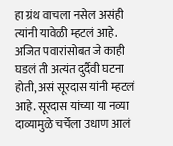हा ग्रंथ वाचला नसेल असंही त्यांनी यावेळी म्हटलं आहे. अजित पवारांसोबत जे काही घडलं ती अत्यंत दुर्दैवी घटना होती, असं सूरदास यांनी म्हटलं आहे. सूरदास यांच्या या नव्या दाव्यामुळे चर्चेला उधाण आलं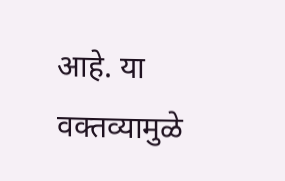आहे. या वक्तव्यामुळे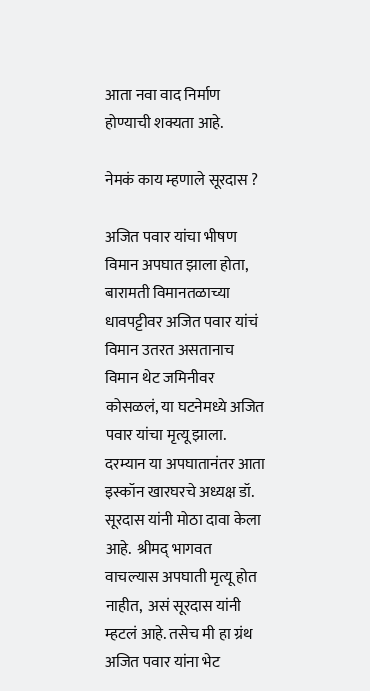आता नवा वाद निर्माण होण्याची शक्यता आहे.

नेमकं काय म्हणाले सूरदास ?

अजित पवार यांचा भीषण विमान अपघात झाला होता, बारामती विमानतळाच्या धावपट्टीवर अजित पवार यांचं विमान उतरत असतानाच विमान थेट जमिनीवर कोसळलं, या घटनेमध्ये अजित पवार यांचा मृत्यू झाला. दरम्यान या अपघातानंतर आता इस्कॉन खारघरचे अध्यक्ष डॉ. सूरदास यांनी मोठा दावा केला आहे.  श्रीमद् भागवत वाचल्यास अपघाती मृत्यू होत नाहीत,  असं सूरदास यांनी म्हटलं आहे. तसेच मी हा ग्रंथ अजित पवार यांना भेट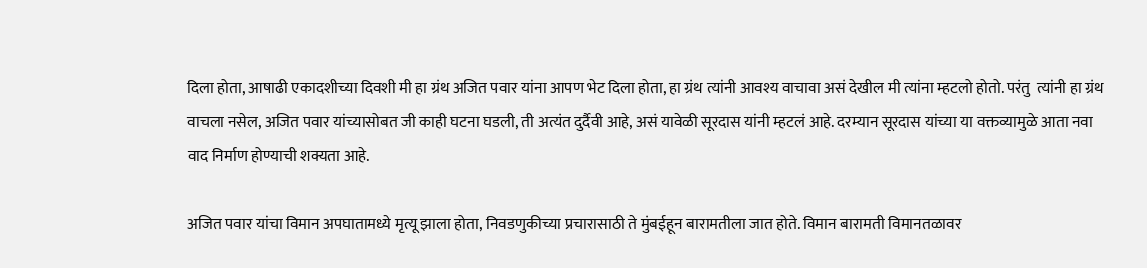दिला होता, आषाढी एकादशीच्या दिवशी मी हा ग्रंथ अजित पवार यांना आपण भेट दिला होता, हा ग्रंथ त्यांनी आवश्य वाचावा असं देखील मी त्यांना म्हटलो होतो. परंतु  त्यांनी हा ग्रंथ वाचला नसेल, अजित पवार यांच्यासोबत जी काही घटना घडली, ती अत्यंत दुर्दैवी आहे, असं यावेळी सूरदास यांनी म्हटलं आहे. दरम्यान सूरदास यांच्या या वक्तव्यामुळे आता नवा वाद निर्माण होण्याची शक्यता आहे.

अजित पवार यांचा विमान अपघातामध्ये मृत्यू झाला होता, निवडणुकीच्या प्रचारासाठी ते मुंबईहून बारामतीला जात होते. विमान बारामती विमानतळावर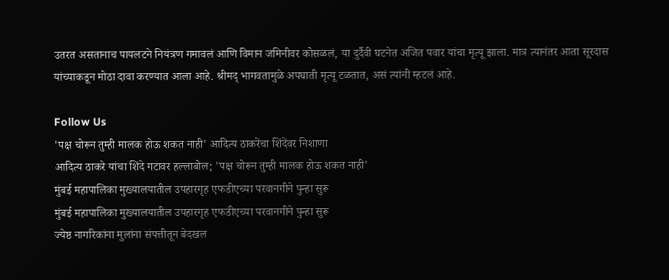उतरत असतानाच पायलटने नियंत्रण गमावलं आणि विमान जमिनीवर कोसळलं, या दुर्दैवी घटनेत अजित पवार यांचा मृत्यू झाला. मात्र त्यानंतर आता सूरदास यांच्याकडून मोठा दावा करण्यात आला आहे. श्रीमद् भागवतामुळे अपघाती मृत्यू टळतात, असं त्यांनी म्हटलं आहे.

Follow Us
'पक्ष चोरून तुम्ही मालक होऊ शकत नाही' आदित्य ठाकरेंचा शिंदेंवर निशाणा
आदित्य ठाकरे यांचा शिंदे गटावर हल्लाबोल; 'पक्ष चोरून तुम्ही मालक होऊ शकत नाही'
मुंबई महापालिका मुख्यालयातील उपहारगृह एफडीएच्या परवानगीने पुन्हा सुरू
मुंबई महापालिका मुख्यालयातील उपहारगृह एफडीएच्या परवानगीने पुन्हा सुरू
ज्येष्ठ नागरिकांना मुलांना संपत्तीतून बेदखल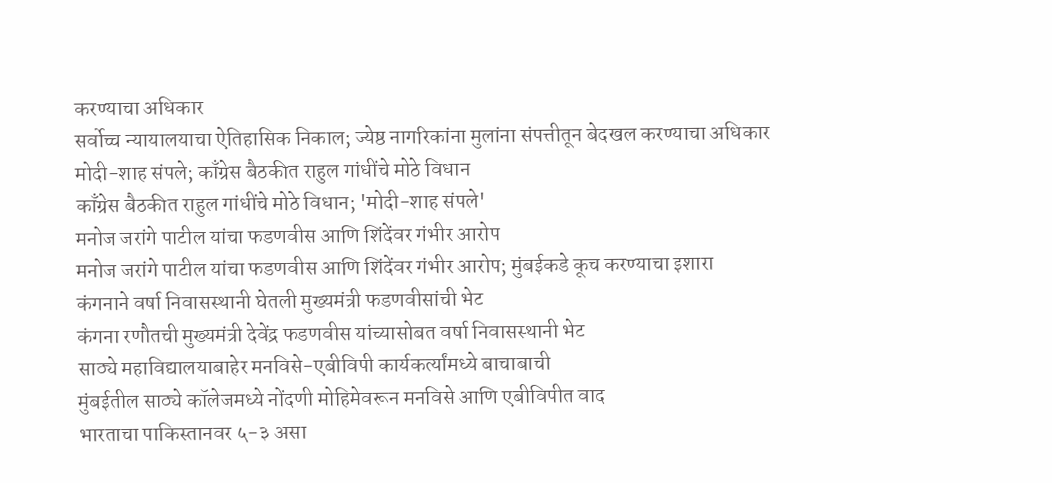करण्याचा अधिकार
सर्वोच्च न्यायालयाचा ऐतिहासिक निकाल; ज्येष्ठ नागरिकांना मुलांना संपत्तीतून बेदखल करण्याचा अधिकार
मोदी-शाह संपले; काँग्रेस बैठकीत राहुल गांधींचे मोठे विधान
काँग्रेस बैठकीत राहुल गांधींचे मोठे विधान; 'मोदी-शाह संपले'
मनोज जरांगे पाटील यांचा फडणवीस आणि शिंदेंवर गंभीर आरोप
मनोज जरांगे पाटील यांचा फडणवीस आणि शिंदेंवर गंभीर आरोप; मुंबईकडे कूच करण्याचा इशारा
कंगनाने वर्षा निवासस्थानी घेतली मुख्यमंत्री फडणवीसांची भेट
कंगना रणौतची मुख्यमंत्री देवेंद्र फडणवीस यांच्यासोबत वर्षा निवासस्थानी भेट
साठ्ये महाविद्यालयाबाहेर मनविसे-एबीविपी कार्यकर्त्यांमध्ये बाचाबाची
मुंबईतील साठ्ये कॉलेजमध्ये नोंदणी मोहिमेवरून मनविसे आणि एबीविपीत वाद
भारताचा पाकिस्तानवर ५-३ असा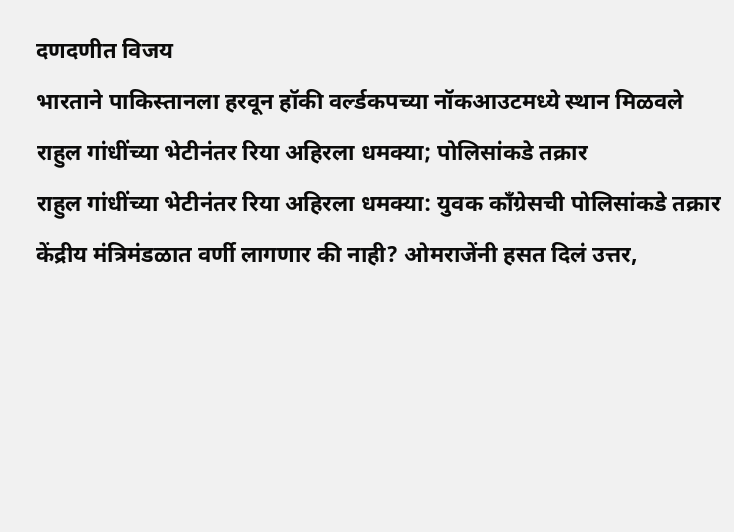दणदणीत विजय
भारताने पाकिस्तानला हरवून हॉकी वर्ल्डकपच्या नॉकआउटमध्ये स्थान मिळवले
राहुल गांधींच्या भेटीनंतर रिया अहिरला धमक्या; पोलिसांकडे तक्रार
राहुल गांधींच्या भेटीनंतर रिया अहिरला धमक्या: युवक काँग्रेसची पोलिसांकडे तक्रार
केंद्रीय मंत्रिमंडळात वर्णी लागणार की नाही? ओमराजेंनी हसत दिलं उत्तर,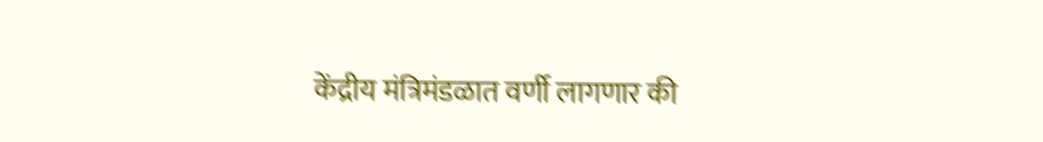केंद्रीय मंत्रिमंडळात वर्णी लागणार की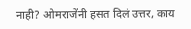नाही? ओमराजेंनी हसत दिलं उत्तर, काय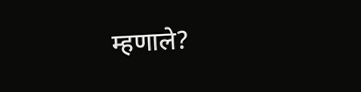म्हणाले?